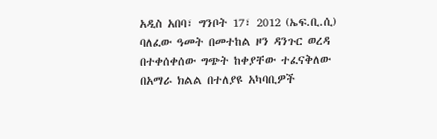አዲስ አበባ፣ ግንቦት 17፣ 2012 (ኤፍ.ቢ.ሲ) ባለፈው ዓመት በመተከል ዞን ዳንጉር ወረዳ በተቀሰቀሰው ግጭት ከቀያቸው ተፈናቅለው በአማራ ክልል በተለያዩ አካባቢዎች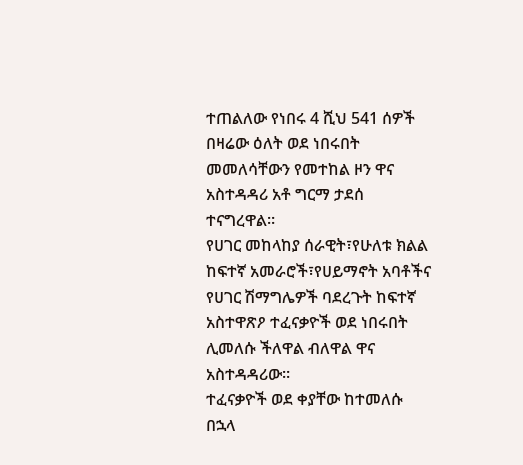ተጠልለው የነበሩ 4 ሺህ 541 ሰዎች በዛሬው ዕለት ወደ ነበሩበት መመለሳቸውን የመተከል ዞን ዋና አስተዳዳሪ አቶ ግርማ ታደሰ ተናግረዋል።
የሀገር መከላከያ ሰራዊት፣የሁለቱ ክልል ከፍተኛ አመራሮች፣የሀይማኖት አባቶችና የሀገር ሽማግሌዎች ባደረጉት ከፍተኛ አስተዋጽዖ ተፈናቃዮች ወደ ነበሩበት ሊመለሱ ችለዋል ብለዋል ዋና አስተዳዳሪው።
ተፈናቃዮች ወደ ቀያቸው ከተመለሱ በኋላ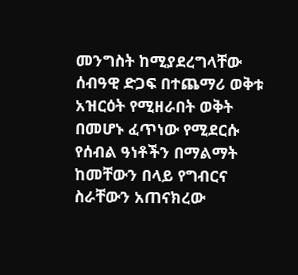መንግስት ከሚያደረግላቸው ሰብዓዊ ድጋፍ በተጨማሪ ወቅቱ አዝርዕት የሚዘራበት ወቅት በመሆኑ ፈጥነው የሚደርሱ የሰብል ዓነቶችን በማልማት ከመቸውን በላይ የግብርና ስራቸውን አጠናክረው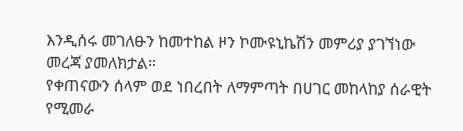እንዲሰሩ መገለፁን ከመተከል ዞን ኮሙዩኒኬሽን መምሪያ ያገኘነው መረጃ ያመለክታል።
የቀጠናውን ሰላም ወደ ነበረበት ለማምጣት በሀገር መከላከያ ሰራዊት የሚመራ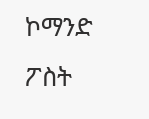ኮማንድ ፖስት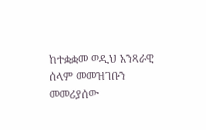ከተቋቋመ ወዲህ አንጻራዊ ሰላም መመዝገቡን መመሪያሰው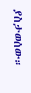ያስታወሰው።